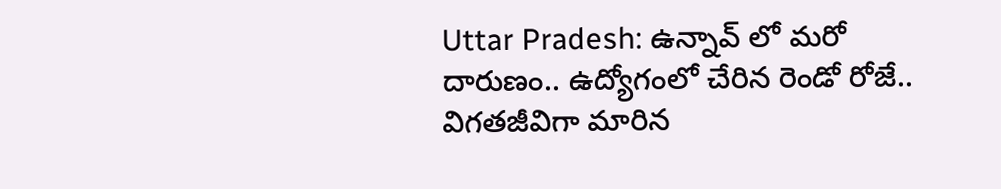Uttar Pradesh: ఉన్నావ్ లో మరో దారుణం.. ఉద్యోగంలో చేరిన రెండో రోజే.. విగతజీవిగా మారిన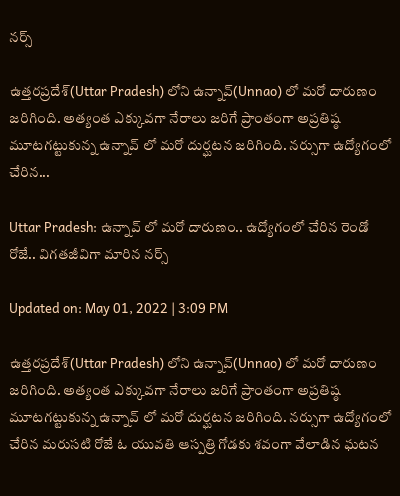నర్స్

ఉత్తరప్రదేశ్(Uttar Pradesh) లోని ఉన్నావ్(Unnao) లో మరో దారుణం జరిగింది. అత్యంత ఎక్కువగా నేరాలు జరిగే ప్రాంతంగా అప్రతిష్ఠ మూటగట్టుకున్న ఉన్నావ్ లో మరో దుర్ఘటన జరిగింది. నర్సుగా ఉద్యోగంలో చేరిన...

Uttar Pradesh: ఉన్నావ్ లో మరో దారుణం.. ఉద్యోగంలో చేరిన రెండో రోజే.. విగతజీవిగా మారిన నర్స్

Updated on: May 01, 2022 | 3:09 PM

ఉత్తరప్రదేశ్(Uttar Pradesh) లోని ఉన్నావ్(Unnao) లో మరో దారుణం జరిగింది. అత్యంత ఎక్కువగా నేరాలు జరిగే ప్రాంతంగా అప్రతిష్ఠ మూటగట్టుకున్న ఉన్నావ్ లో మరో దుర్ఘటన జరిగింది. నర్సుగా ఉద్యోగంలో చేరిన మరుసటి రోజే ఓ యువతి ఆస్పత్రి గోడకు శవంగా వేలాడిన ఘటన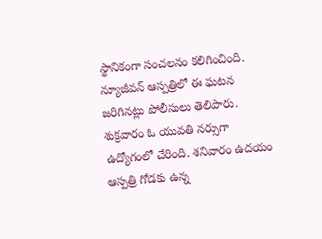స్థానికంగా సంచలనం కలిగించింది. న్యూజీవన్‌ ఆస్పత్రిలో ఈ ఘటన జరిగినట్లు పోలీసులు తెలిపారు. శుక్రవారం ఓ యువతి నర్సుగా ఉద్యోగంలో చేరింది. శనివారం ఉదయం ఆస్పత్రి గోడకు ఉన్న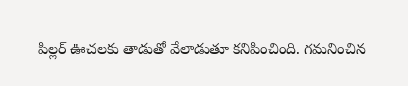పిల్లర్‌ ఊచలకు తాడుతో వేలాడుతూ కనిపించింది. గమనించిన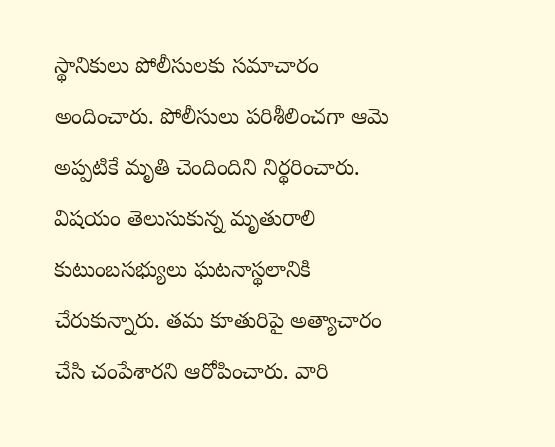స్థానికులు పోలీసులకు సమాచారం అందించారు. పోలీసులు పరిశీలించగా ఆమె అప్పటికే మృతి చెందిందిని నిర్థరించారు. విషయం తెలుసుకున్న మృతురాలి కుటుంబసభ్యులు ఘటనాస్థలానికి చేరుకున్నారు. తమ కూతురిపై అత్యాచారం చేసి చంపేశారని ఆరోపించారు. వారి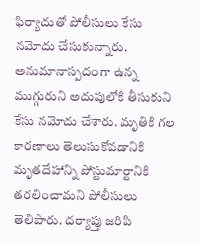ఫిర్యాదుతో పోలీసులు కేసు నమోదు చేసుకున్నారు. అనుమానాస్పదంగా ఉన్న ముగ్గురుని అదుపులోకి తీసుకుని కేసు నమోదు చేశారు. మృతికి గల కారణాలు తెలుసుకోవడానికి మృతదేహాన్ని పోస్టుమార్టానికి తరలించామని పోలీసులు తెలిపారు. దర్యాప్తు జరిపి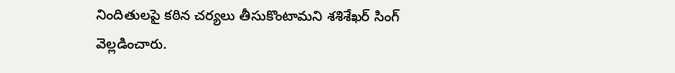నిందితులపై కఠిన చర్యలు తీసుకొంటామని శశిశేఖర్‌ సింగ్‌ వెల్లడించారు.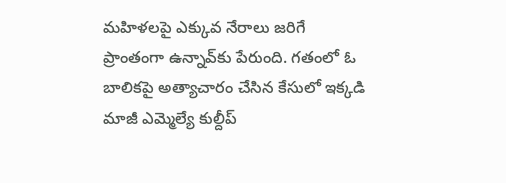మహిళలపై ఎక్కువ నేరాలు జరిగే ప్రాంతంగా ఉన్నావ్‌కు పేరుంది. గతంలో ఓ బాలికపై అత్యాచారం చేసిన కేసులో ఇక్కడి మాజీ ఎమ్మెల్యే కుల్దీప్‌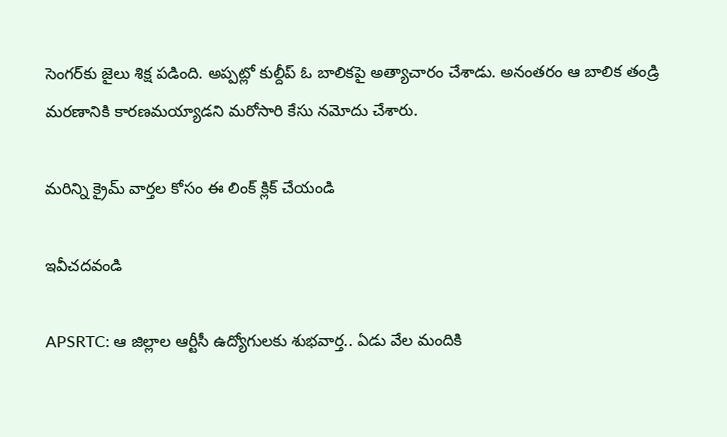సెంగర్‌కు జైలు శిక్ష పడింది. అప్పట్లో కుల్దీప్‌ ఓ బాలికపై అత్యాచారం చేశాడు. అనంతరం ఆ బాలిక తండ్రి మరణానికి కారణమయ్యాడని మరోసారి కేసు నమోదు చేశారు.

మరిన్ని క్రైమ్ వార్తల కోసం ఈ లింక్ క్లిక్ చేయండి

ఇవీచదవండి

APSRTC: ఆ జిల్లాల ఆర్టీసీ ఉద్యోగులకు శుభవార్త.. ఏడు వేల మందికి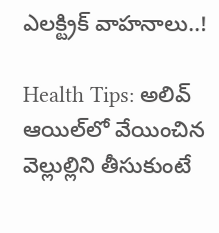ఎలక్ట్రిక్ వాహనాలు..!

Health Tips: అలివ్‌ ఆయిల్‌లో వేయించిన వెల్లుల్లిని తీసుకుంటే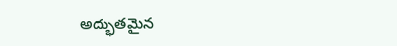అద్భుతమైన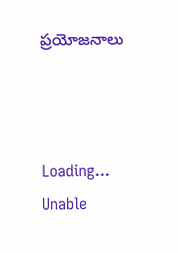ప్రయోజనాలు



Loading...
Unable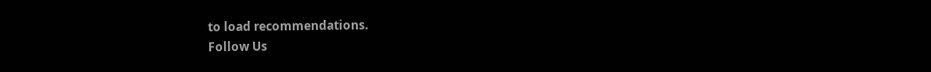to load recommendations.
Follow Us